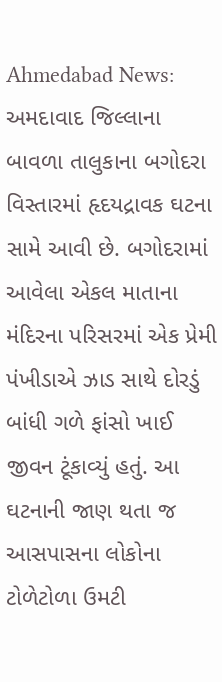Ahmedabad News: અમદાવાદ જિલ્લાના બાવળા તાલુકાના બગોદરા વિસ્તારમાં હૃદયદ્રાવક ઘટના સામે આવી છે. બગોદરામાં આવેલા એકલ માતાના મંદિરના પરિસરમાં એક પ્રેમી પંખીડાએ ઝાડ સાથે દોરડું બાંધી ગળે ફાંસો ખાઈ જીવન ટૂંકાવ્યું હતું. આ ઘટનાની જાણ થતા જ આસપાસના લોકોના ટોળેટોળા ઉમટી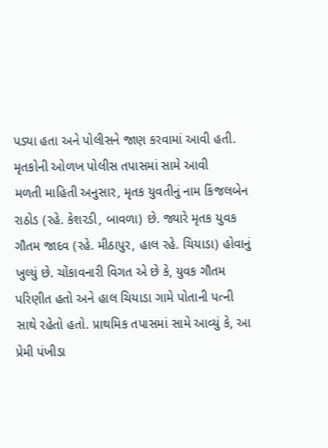પડ્યા હતા અને પોલીસને જાણ કરવામાં આવી હતી.
મૃતકોની ઓળખ પોલીસ તપાસમાં સામે આવી
મળતી માહિતી અનુસાર, મૃતક યુવતીનું નામ કિંજલબેન રાઠોડ (રહે. કેશરડી, બાવળા) છે. જ્યારે મૃતક યુવક ગૌતમ જાદવ (રહે. મીઠાપુર, હાલ રહે. ચિયાડા) હોવાનું ખુલ્યું છે. ચોંકાવનારી વિગત એ છે કે, યુવક ગૌતમ પરિણીત હતો અને હાલ ચિયાડા ગામે પોતાની પત્ની સાથે રહેતો હતો. પ્રાથમિક તપાસમાં સામે આવ્યું કે, આ પ્રેમી પંખીડા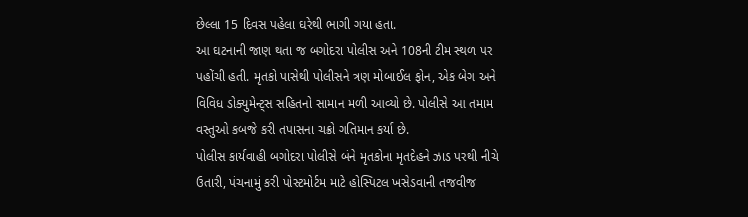છેલ્લા 15 દિવસ પહેલા ઘરેથી ભાગી ગયા હતા.
આ ઘટનાની જાણ થતા જ બગોદરા પોલીસ અને 108ની ટીમ સ્થળ પર પહોંચી હતી. મૃતકો પાસેથી પોલીસને ત્રણ મોબાઈલ ફોન, એક બેગ અને વિવિધ ડોક્યુમેન્ટ્સ સહિતનો સામાન મળી આવ્યો છે. પોલીસે આ તમામ વસ્તુઓ કબજે કરી તપાસના ચક્રો ગતિમાન કર્યા છે.
પોલીસ કાર્યવાહી બગોદરા પોલીસે બંને મૃતકોના મૃતદેહને ઝાડ પરથી નીચે ઉતારી, પંચનામું કરી પોસ્ટમોર્ટમ માટે હોસ્પિટલ ખસેડવાની તજવીજ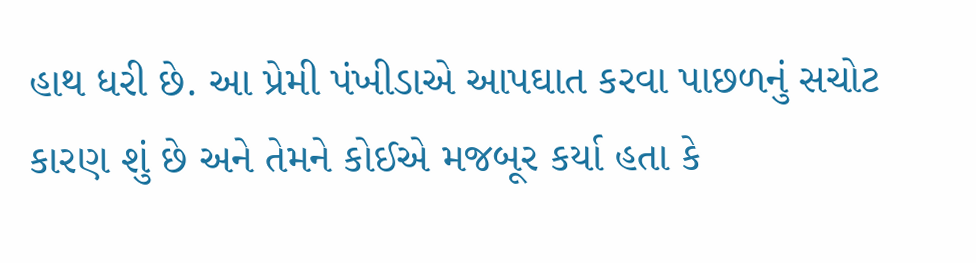હાથ ધરી છે. આ પ્રેમી પંખીડાએ આપઘાત કરવા પાછળનું સચોટ કારણ શું છે અને તેમને કોઈએ મજબૂર કર્યા હતા કે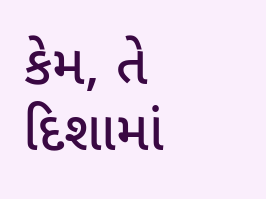કેમ, તે દિશામાં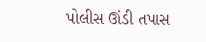પોલીસ ઊંડી તપાસ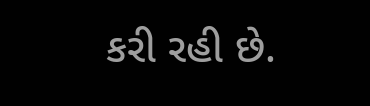કરી રહી છે.